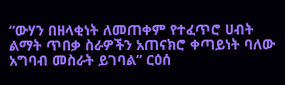“ውሃን በዘላቂነት ለመጠቀም የተፈጥሮ ሀብት ልማት ጥበቃ ስራዎችን አጠናክሮ ቀጣይነት ባለው አግባብ መስራት ይገባል” ርዕሰ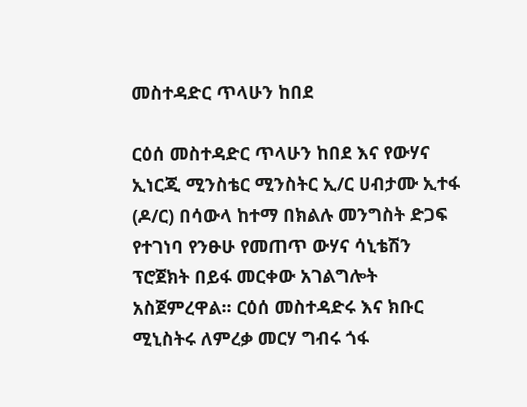መስተዳድር ጥላሁን ከበደ

ርዕሰ መስተዳድር ጥላሁን ከበደ እና የውሃና ኢነርጂ ሚንስቴር ሚንስትር ኢ/ር ሀብታሙ ኢተፋ (ዶ/ር) በሳውላ ከተማ በክልሉ መንግስት ድጋፍ የተገነባ የንፁሁ የመጠጥ ውሃና ሳኒቴሽን ፕሮጀክት በይፋ መርቀው አገልግሎት አስጀምረዋል፡፡ ርዕሰ መስተዳድሩ እና ክቡር ሚኒስትሩ ለምረቃ መርሃ ግብሩ ጎፋ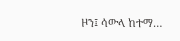ዞን፤ ሳውላ ከተማ…